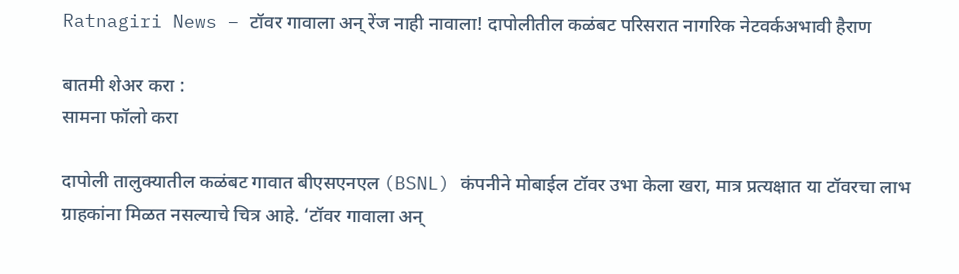Ratnagiri News – टॉवर गावाला अन् रेंज नाही नावाला! दापोलीतील कळंबट परिसरात नागरिक नेटवर्कअभावी हैराण

बातमी शेअर करा :
सामना फॉलो करा

दापोली तालुक्यातील कळंबट गावात बीएसएनएल (BSNL) कंपनीने मोबाईल टॉवर उभा केला खरा, मात्र प्रत्यक्षात या टॉवरचा लाभ ग्राहकांना मिळत नसल्याचे चित्र आहे. ‘टॉवर गावाला अन्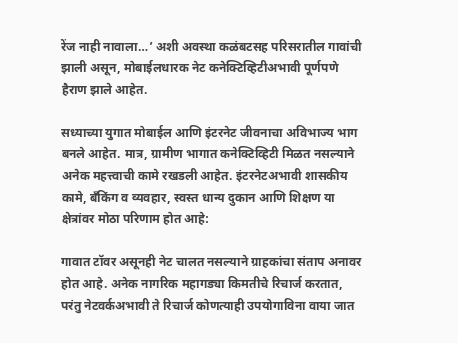रेंज नाही नावाला…’ अशी अवस्था कळंबटसह परिसरातील गावांची झाली असून, मोबाईलधारक नेट कनेक्टिव्हिटीअभावी पूर्णपणे हैराण झाले आहेत.

सध्याच्या युगात मोबाईल आणि इंटरनेट जीवनाचा अविभाज्य भाग बनले आहेत. मात्र, ग्रामीण भागात कनेक्टिव्हिटी मिळत नसल्याने अनेक महत्त्वाची कामे रखडली आहेत. इंटरनेटअभावी शासकीय कामे, बँकिंग व व्यवहार, स्वस्त धान्य दुकान आणि शिक्षण या क्षेत्रांवर मोठा परिणाम होत आहे:

गावात टॉवर असूनही नेट चालत नसल्याने ग्राहकांचा संताप अनावर होत आहे. अनेक नागरिक महागड्या किमतीचे रिचार्ज करतात, परंतु नेटवर्कअभावी ते रिचार्ज कोणत्याही उपयोगाविना वाया जात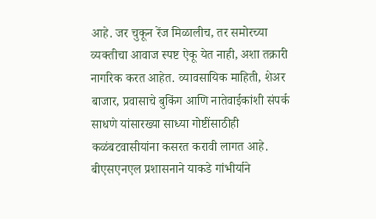आहे. जर चुकून रेंज मिळालीच, तर समोरच्या व्यक्तीचा आवाज स्पष्ट ऐकू येत नाही, अशा तक्रारी नागरिक करत आहेत. व्यावसायिक माहिती, शेअर बाजार, प्रवासाचे बुकिंग आणि नातेवाईकांशी संपर्क साधणे यांसारख्या साध्या गोष्टींसाठीही कळंबटवासीयांना कसरत करावी लागत आहे. बीएसएनएल प्रशासनाने याकडे गांभीर्याने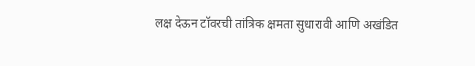लक्ष देऊन टॉवरची तांत्रिक क्षमता सुधारावी आणि अखंडित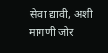सेवा द्यावी, अशी मागणी जोर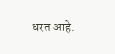धरत आहे.